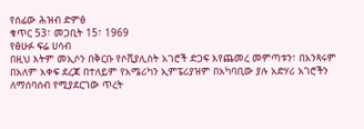የሰፊው ሕዝብ ድምፅ
ቁጥር 53፣ መጋቢት 15፣ 1969
የፅሁፉ ፍሬ ሀሳብ
በዚህ እትም መኢሶን በቅርቡ የሶሺያሊስት አገሮች ድጋፍ እየጨመረ መምጣቱን፣ በአንጻሩም በአለም አቀፍ ደረጃ በተለይም የአሜሪካን ኢምፔሪያዝም በአካባቢው ያሉ አድሃሪ አገሮችን ለማሰባሰብ የሚያደርገው ጥረት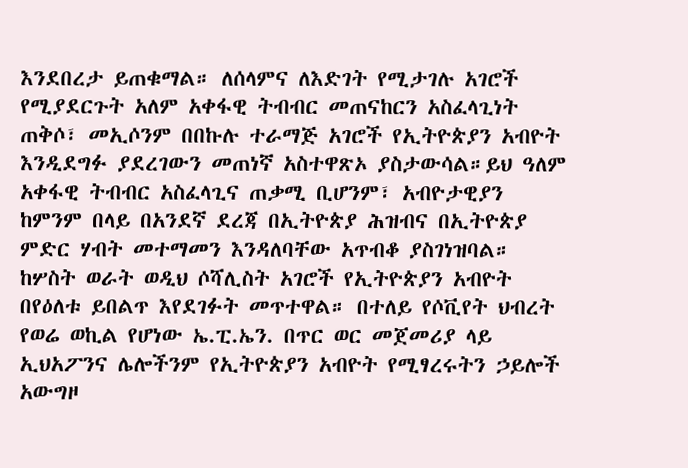እንደበረታ ይጠቁማል። ለሰላምና ለእድገት የሚታገሉ አገሮች የሚያደርጉት አለም አቀፋዊ ትብብር መጠናከርን አስፈላጊነት ጠቅሶ፣ መኢሶንም በበኩሉ ተራማጅ አገሮች የኢትዮጵያን አብዮት እንዲደግፉ ያደረገውን መጠነኛ አስተዋጽኦ ያስታውሳል።ይህ ዓለም አቀፋዊ ትብብር አስፈላጊና ጠቃሚ ቢሆንም፣ አብዮታዊያን ከምንም በላይ በአንደኛ ደረጃ በኢትዮጵያ ሕዝብና በኢትዮጵያ ምድር ሃብት መተማመን እንዳለባቸው አጥብቆ ያስገነዝባል።
ከሦስት ወራት ወዲህ ሶሻሊስት አገሮች የኢትዮጵያን አብዮት በየዕለቱ ይበልጥ እየደገፉት መጥተዋል። በተለይ የሶቪየት ህብረት የወሬ ወኪል የሆነው ኤ.ፒ.ኤን. በጥር ወር መጀመሪያ ላይ ኢህአፖንና ሌሎችንም የኢትዮጵያን አብዮት የሚፃረሩትን ኃይሎች አውግዞ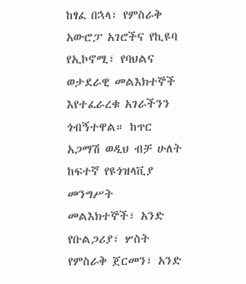ከፃፈ በኋላ፣ የምስራቅ አውሮፓ አገሮችና የኪዩባ የኢኮኖሚ፣ የባህልና ወታደራዊ መልእክተኞች እየተፈራረቁ አገራችንን ጎብኝተዋል። ከጥር አጋማሽ ወዲህ ብቻ ሁለት ከፍተኛ የዩጎዝላቪያ መንግሥት መልእክተኞች፣ አንድ የቡልጋሪያ፣ ሦስት የምስራቅ ጀርመን፣ አንድ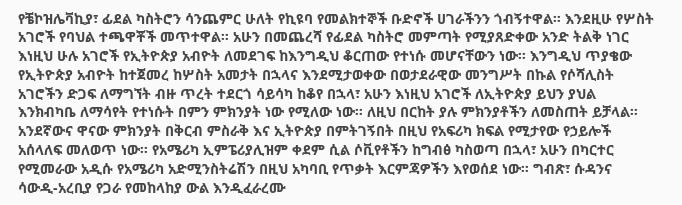የቼኮዝሌቫኪያ፣ ፊደል ካስትሮን ሳንጨምር ሁለት የኪዩባ የመልክተኞች ቡድኖች ሀገራችንን ጎብኝተዋል። እንደዚሁ የሦስት አገሮች የባህል ተጫዋቾች መጥተዋል። አሁን በመጨረሻ የፊደል ካስትሮ መምጣት የሚያጸድቀው አንድ ትልቅ ነገር እነዚህ ሁሉ አገሮች የኢትዮጵያ አብዮት ለመደገፍ ከእንግዲህ ቆርጠው የተነሱ መሆናቸውን ነው። እንግዲህ ጥያቄው የኢትዮጵያ አብዮት ከተጀመረ ከሦስት አመታት በኋላና እንደሚታወቀው በወታደራዊው መንግሥት በኩል የሶሻሊስት አገሮችን ድጋፍ ለማግኘት ብዙ ጥረት ተደርጎ ሳይሳካ ከቆየ በኋላ፣ አሁን እነዚህ አገሮች ለኢትዮጵያ ይህን ያህል እንክብካቤ ለማሳየት የተነሱት በምን ምክንያት ነው የሚለው ነው። ለዚህ በርከት ያሉ ምክንያቶችን ለመስጠት ይቻላል።
አንደኛውና ዋናው ምክንያት በቅርብ ምስራቅ እና ኢትዮጵያ በምትገኝበት በዚህ የአፍሪካ ክፍል የሚታየው የኃይሎች አሰላለፍ መለወጥ ነው። የአሜሪካ ኢምፔሪያሊዝም ቀደም ሲል ሶቪየቶችን ከግብፅ ካስወጣ በኋላ፣ አሁን በካርተር የሚመራው አዲሱ የአሜሪካ አድሚንስትሬሽን በዚህ አካባቢ የጥቃት እርምጃዎችን እየወሰደ ነው። ግብጽ፣ ሱዳንና ሳውዲ-አረቢያ የጋራ የመከላከያ ውል እንዲፈራረሙ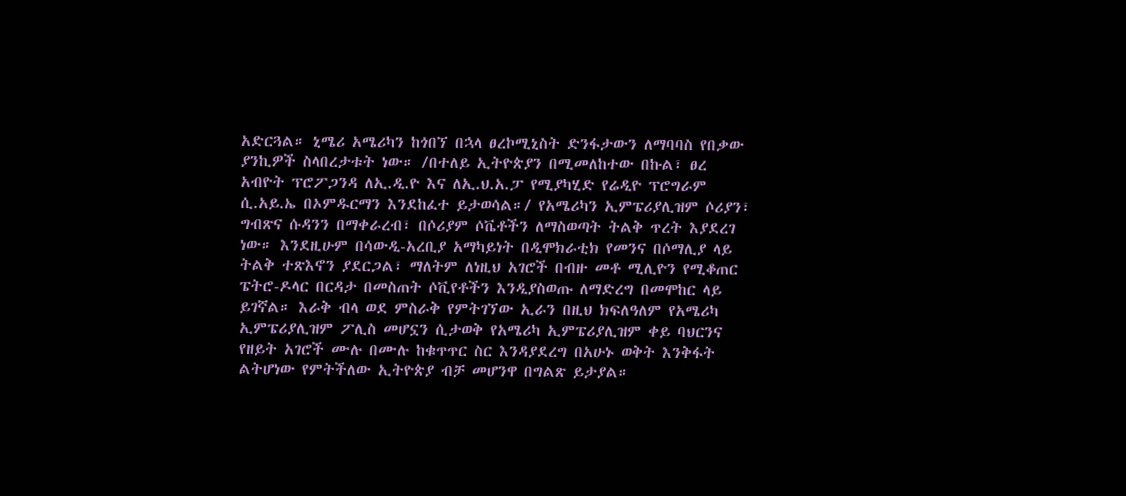አድርጓል። ኒሜሪ አሜሪካን ከጎበኘ በኋላ ፀረኮሚኒስት ድንፋታውን ለማባባስ የበቃው ያንኪዎች ስላበረታቱት ነው። /በተለይ ኢትዮጵያን በሚመለከተው በኩል፣ ፀረ አብዮት ፕሮፖጋንዳ ለኢ.ዲ.ዮ እና ለኢ.ህ.አ.ፓ የሚያካሂድ የሬዲዮ ፕሮግራም ሲ.አይ.ኤ በኦምዱርማን እንደከፈተ ይታወሳል።/ የአሜሪካን ኢምፔሪያሊዝም ሶሪያን፣ ግብጽና ሱዳንን በማቀራረብ፣ በሶሪያም ሶቬቶችን ለማስወጣት ትልቅ ጥረት እያደረገ ነው። እንደዚሁም በሳውዲ-አረቢያ አማካይነት በዲሞክራቲክ የመንና በሶማሊያ ላይ ትልቅ ተጽእኖን ያደርጋል፣ ማለትም ለነዚህ አገሮች በብዙ መቶ ሚሊዮን የሚቆጠር ፔትሮ-ዶላር በርዳታ በመስጠት ሶቪየቶችን እንዲያስወጡ ለማድረግ በመሞከር ላይ ይገኛል። እራቅ ብላ ወደ ምስራቅ የምትገኘው ኢራን በዚህ ክፍለዓለም የአሜሪካ ኢምፔሪያሊዝም ፖሊስ መሆኗን ሲታወቅ የአሜሪካ ኢምፔሪያሊዝም ቀይ ባህርንና የዘይት አገሮች ሙሉ በሙሉ ከቁጥጥር ስር እንዳያደረግ በአሁኑ ወቅት እንቅፋት ልትሆነው የምትችለው ኢትዮጵያ ብቻ መሆንዋ በግልጽ ይታያል።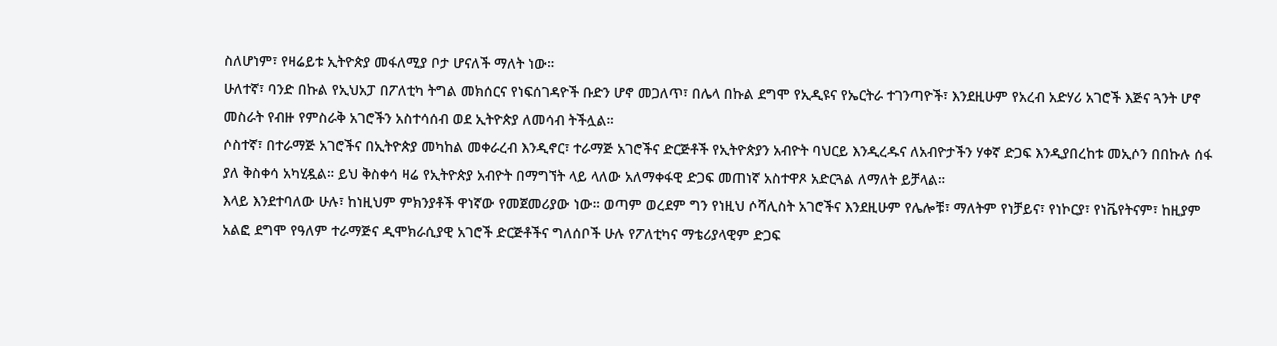ስለሆነም፣ የዛሬይቱ ኢትዮጵያ መፋለሚያ ቦታ ሆናለች ማለት ነው።
ሁለተኛ፣ ባንድ በኩል የኢህአፓ በፖለቲካ ትግል መክሰርና የነፍሰገዳዮች ቡድን ሆኖ መጋለጥ፣ በሌላ በኩል ደግሞ የኢዲዩና የኤርትራ ተገንጣዮች፣ እንደዚሁም የአረብ አድሃሪ አገሮች እጅና ጓንት ሆኖ መስራት የብዙ የምስራቅ አገሮችን አስተሳሰብ ወደ ኢትዮጵያ ለመሳብ ትችሏል።
ሶስተኛ፣ በተራማጅ አገሮችና በኢትዮጵያ መካከል መቀራረብ እንዲኖር፣ ተራማጅ አገሮችና ድርጅቶች የኢትዮጵያን አብዮት ባህርይ እንዲረዱና ለአብዮታችን ሃቀኛ ድጋፍ እንዲያበረከቱ መኢሶን በበኩሉ ሰፋ ያለ ቅስቀሳ አካሂዷል። ይህ ቅስቀሳ ዛሬ የኢትዮጵያ አብዮት በማግኘት ላይ ላለው አለማቀፋዊ ድጋፍ መጠነኛ አስተዋጾ አድርጓል ለማለት ይቻላል።
እላይ እንደተባለው ሁሉ፣ ከነዚህም ምክንያቶች ዋነኛው የመጀመሪያው ነው። ወጣም ወረደም ግን የነዚህ ሶሻሊስት አገሮችና እንደዚሁም የሌሎቹ፣ ማለትም የነቻይና፣ የነኮርያ፣ የነቬየትናም፣ ከዚያም አልፎ ደግሞ የዓለም ተራማጅና ዲሞክራሲያዊ አገሮች ድርጅቶችና ግለሰቦች ሁሉ የፖለቲካና ማቴሪያላዊም ድጋፍ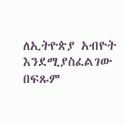ለኢትዮጵያ አብዮት እንደሚያስፈልገው በፍጹም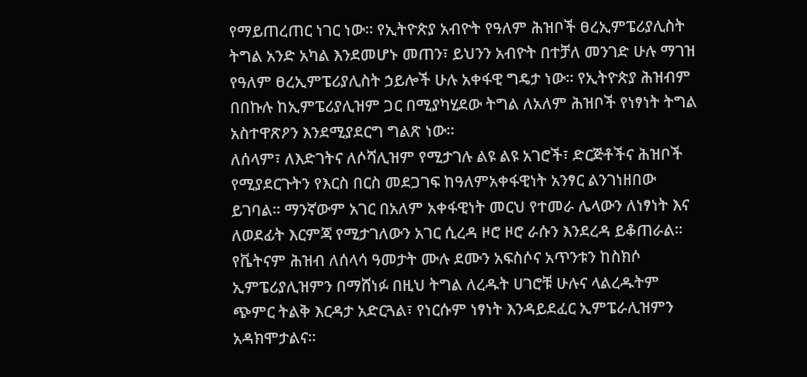የማይጠረጠር ነገር ነው። የኢትዮጵያ አብዮት የዓለም ሕዝቦች ፀረኢምፔሪያሊስት ትግል አንድ አካል እንደመሆኑ መጠን፣ ይህንን አብዮት በተቻለ መንገድ ሁሉ ማገዝ የዓለም ፀረኢምፔሪያሊስት ኃይሎች ሁሉ አቀፋዊ ግዴታ ነው። የኢትዮጵያ ሕዝብም በበኩሉ ከኢምፔሪያሊዝም ጋር በሚያካሂደው ትግል ለአለም ሕዝቦች የነፃነት ትግል አስተዋጽዖን እንደሚያደርግ ግልጽ ነው።
ለሰላም፣ ለእድገትና ለሶሻሊዝም የሚታገሉ ልዩ ልዩ አገሮች፣ ድርጅቶችና ሕዝቦች የሚያደርጉትን የእርስ በርስ መደጋገፍ ከዓለምአቀፋዊነት አንፃር ልንገነዘበው ይገባል። ማንኛውም አገር በአለም አቀፋዊነት መርህ የተመራ ሌላውን ለነፃነት እና ለወደፊት እርምጃ የሚታገለውን አገር ሲረዳ ዞሮ ዞሮ ራሱን እንደረዳ ይቆጠራል። የቬትናም ሕዝብ ለሰላሳ ዓመታት ሙሉ ደሙን አፍስሶና አጥንቱን ከስክሶ ኢምፔሪያሊዝምን በማሸነፉ በዚህ ትግል ለረዱት ሀገሮቹ ሁሉና ላልረዱትም ጭምር ትልቅ እርዳታ አድርጓል፣ የነርሱም ነፃነት እንዳይደፈር ኢምፔራሊዝምን አዳክሞታልና።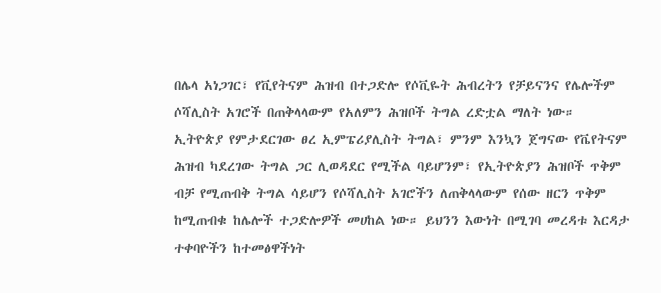በሌላ አነጋገር፣ የቪየትናም ሕዝብ በተጋድሎ የሶቪዬት ሕብረትን የቻይናንና የሌሎችም ሶሻሊስት አገሮች በጠቅላላውም የአለምን ሕዝቦች ትግል ረድቷል ማለት ነው።
ኢትዮጵያ የምታደርገው ፀረ ኢምፔሪያሊስት ትግል፣ ምንም እንኳን ጀግናው የቬየትናም ሕዝብ ካደረገው ትግል ጋር ሊወዳደር የሚችል ባይሆንም፣ የኢትዮጵያን ሕዝቦች ጥቅም ብቻ የሚጠብቅ ትግል ሳይሆን የሶሻሊስት አገሮችን ለጠቅላላውም የሰው ዘርን ጥቅም ከሚጠብቁ ከሌሎች ተጋድሎዎች መሀከል ነው። ይህንን እውነት በሚገባ መረዳቱ እርዳታ ተቀባዮችን ከተመፅዋችነት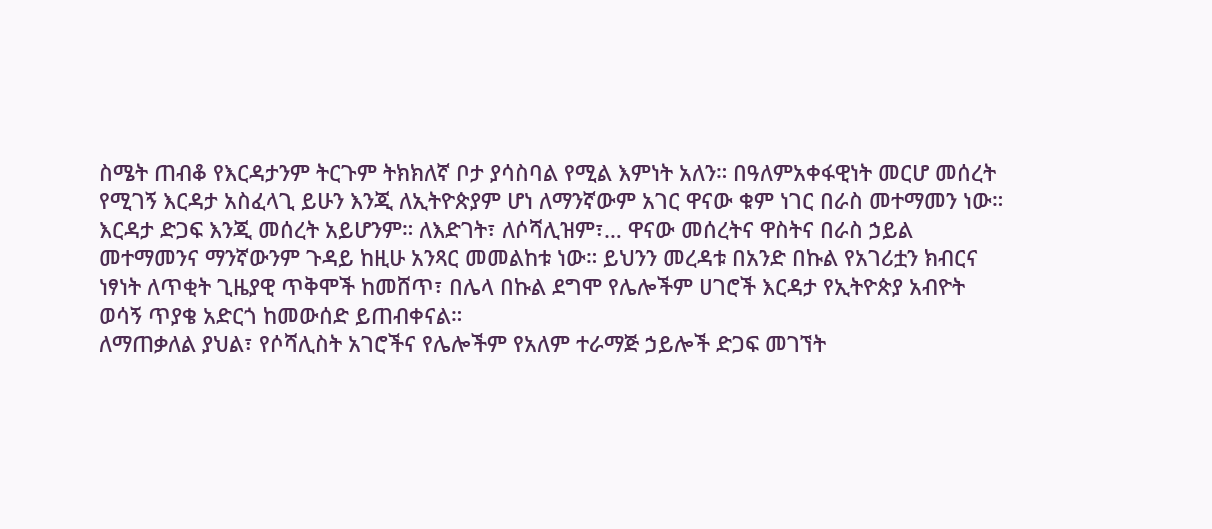ስሜት ጠብቆ የእርዳታንም ትርጉም ትክክለኛ ቦታ ያሳስባል የሚል እምነት አለን። በዓለምአቀፋዊነት መርሆ መሰረት የሚገኝ እርዳታ አስፈላጊ ይሁን እንጂ ለኢትዮጵያም ሆነ ለማንኛውም አገር ዋናው ቁም ነገር በራስ መተማመን ነው። እርዳታ ድጋፍ እንጂ መሰረት አይሆንም። ለእድገት፣ ለሶሻሊዝም፣… ዋናው መሰረትና ዋስትና በራስ ኃይል መተማመንና ማንኛውንም ጉዳይ ከዚሁ አንጻር መመልከቱ ነው። ይህንን መረዳቱ በአንድ በኩል የአገሪቷን ክብርና ነፃነት ለጥቂት ጊዜያዊ ጥቅሞች ከመሸጥ፣ በሌላ በኩል ደግሞ የሌሎችም ሀገሮች እርዳታ የኢትዮጵያ አብዮት ወሳኝ ጥያቄ አድርጎ ከመውሰድ ይጠብቀናል።
ለማጠቃለል ያህል፣ የሶሻሊስት አገሮችና የሌሎችም የአለም ተራማጅ ኃይሎች ድጋፍ መገኘት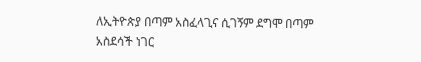ለኢትዮጵያ በጣም አስፈላጊና ሲገኝም ደግሞ በጣም አስደሳች ነገር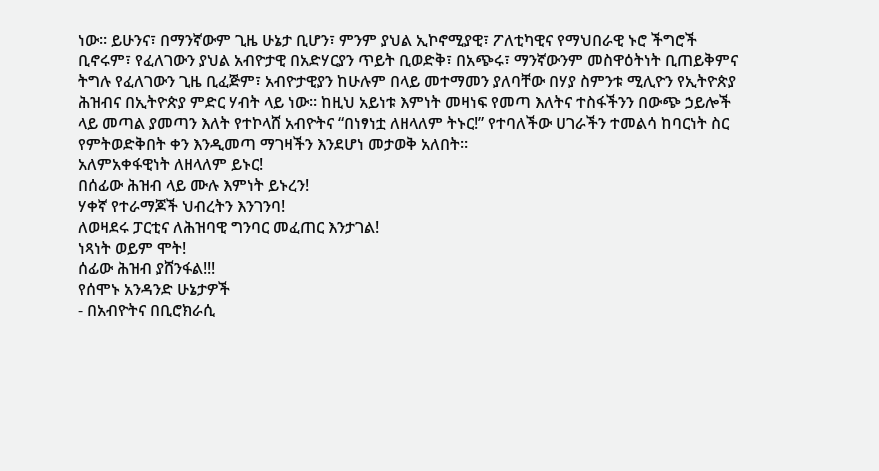ነው። ይሁንና፣ በማንኛውም ጊዜ ሁኔታ ቢሆን፣ ምንም ያህል ኢኮኖሚያዊ፣ ፖለቲካዊና የማህበራዊ ኑሮ ችግሮች ቢኖሩም፣ የፈለገውን ያህል አብዮታዊ በአድሃርያን ጥይት ቢወድቅ፣ በአጭሩ፣ ማንኛውንም መስዋዕትነት ቢጠይቅምና ትግሉ የፈለገውን ጊዜ ቢፈጅም፣ አብዮታዊያን ከሁሉም በላይ መተማመን ያለባቸው በሃያ ስምንቱ ሚሊዮን የኢትዮጵያ ሕዝብና በኢትዮጵያ ምድር ሃብት ላይ ነው። ከዚህ አይነቱ እምነት መዛነፍ የመጣ እለትና ተስፋችንን በውጭ ኃይሎች ላይ መጣል ያመጣን እለት የተኮላሸ አብዮትና “በነፃነቷ ለዘላለም ትኑር!” የተባለችው ሀገራችን ተመልሳ ከባርነት ስር የምትወድቅበት ቀን እንዲመጣ ማገዛችን እንደሆነ መታወቅ አለበት።
አለምአቀፋዊነት ለዘላለም ይኑር!
በሰፊው ሕዝብ ላይ ሙሉ እምነት ይኑረን!
ሃቀኛ የተራማጆች ህብረትን እንገንባ!
ለወዛደሩ ፓርቲና ለሕዝባዊ ግንባር መፈጠር እንታገል!
ነጻነት ወይም ሞት!
ሰፊው ሕዝብ ያሸንፋል!!!
የሰሞኑ አንዳንድ ሁኔታዎች
- በአብዮትና በቢሮክራሲ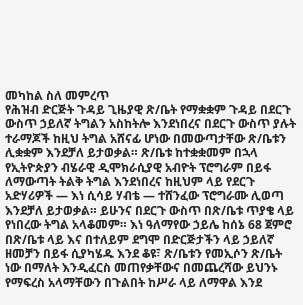መካከል ስለ መምረጥ
የሕዝብ ድርጅት ጉዳይ ጊዜያዊ ጽ/ቤት የማቋቋም ጉዳይ በደርጉ ውስጥ ኃይለኛ ትግልን አስከትሎ እንደነበረና በደርጉ ውስጥ ያሉት ተራማጆች ከዚህ ትግል አሸናፊ ሆነው በመውጣታቸው ጽ/ቤቱን ሊቋቋም እንደቻለ ይታወቃል። ጽ/ቤቱ ከተቋቋመም በኋላ የኢትዮጵያን ብሄራዊ ዲሞክራሲያዊ አብዮት ፕሮግራም በይፋ ለማውጣት ትልቅ ትግል እንደነበረና ከዚህም ላይ የደርጉ አድሃሪዎች — እነ ሲሳይ ሃብቴ — ተሸንፈው ፕሮግራሙ ሊወጣ እንደቻለ ይታወቃል። ይሁንና በደርጉ ውስጥ በጽ/ቤቱ ጥያቄ ላይ የነበረው ትግል አላቆመም። እነ ዓለማየው ኃይሌ ከሰኔ 68 ጀምሮ በጽ/ቤቱ ላይ እና በተለይም ደግሞ በድርጅታችን ላይ ኃይለኛ ዘመቻን በይፋ ሲያካሄዱ እንደ ቆዩ፣ ጽ/ቤቱን የመኢሶን ጽ/ቤት ነው በማለት እንዲፈርስ መጠየቃቸውና በመጨረሻው ይህንኑ የማፍረስ አላማቸውን በጉልበት ከሥራ ላይ ለማዋል እንደ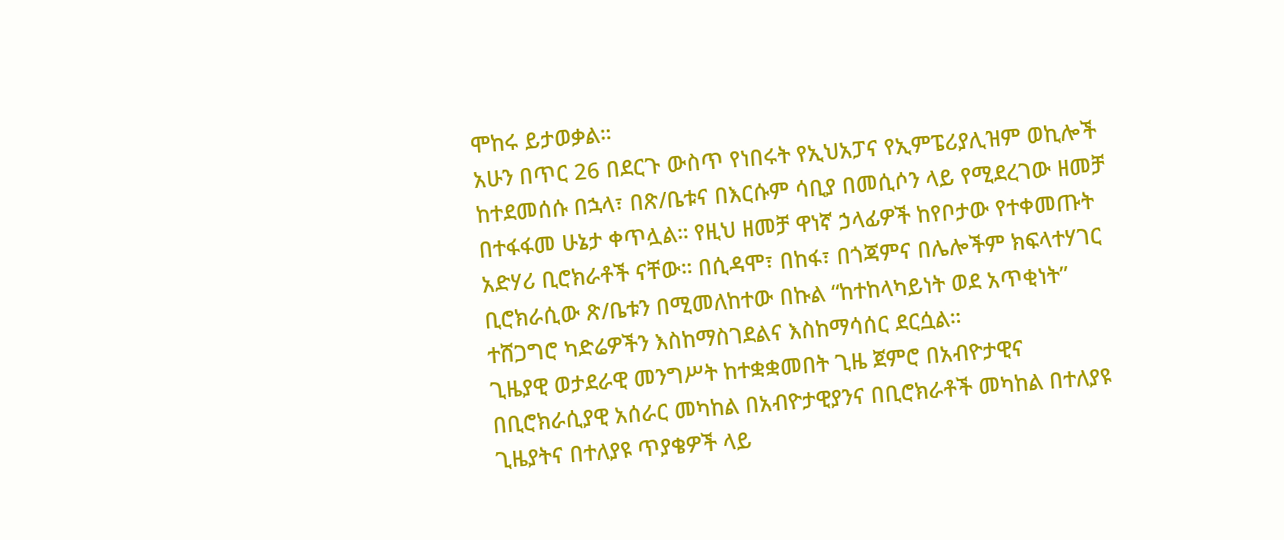ሞከሩ ይታወቃል።
አሁን በጥር 26 በደርጉ ውስጥ የነበሩት የኢህአፓና የኢምፔሪያሊዝም ወኪሎች ከተደመሰሱ በኋላ፣ በጽ/ቤቱና በእርሱም ሳቢያ በመሲሶን ላይ የሚደረገው ዘመቻ በተፋፋመ ሁኔታ ቀጥሏል። የዚህ ዘመቻ ዋነኛ ኃላፊዎች ከየቦታው የተቀመጡት አድሃሪ ቢሮክራቶች ናቸው። በሲዳሞ፣ በከፋ፣ በጎጃምና በሌሎችም ክፍላተሃገር ቢሮክራሲው ጽ/ቤቱን በሚመለከተው በኩል “ከተከላካይነት ወደ አጥቂነት” ተሸጋግሮ ካድሬዎችን እስከማስገደልና እስከማሳሰር ደርሷል።
ጊዜያዊ ወታደራዊ መንግሥት ከተቋቋመበት ጊዜ ጀምሮ በአብዮታዊና በቢሮክራሲያዊ አሰራር መካከል በአብዮታዊያንና በቢሮክራቶች መካከል በተለያዩ ጊዜያትና በተለያዩ ጥያቄዎች ላይ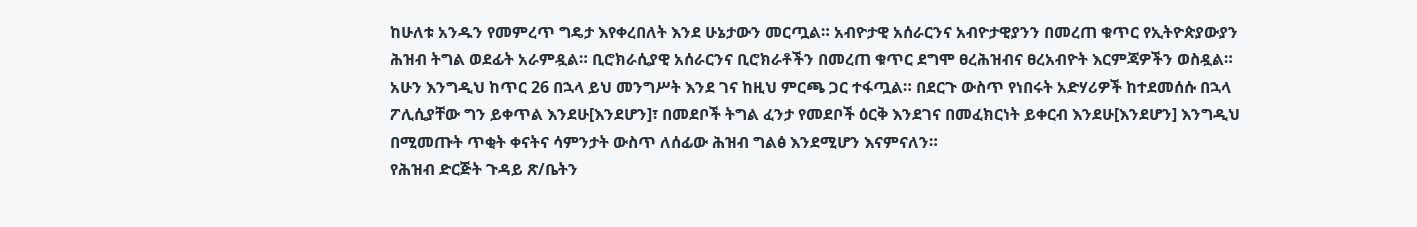ከሁለቱ አንዱን የመምረጥ ግዴታ እየቀረበለት እንደ ሁኔታውን መርጧል። አብዮታዊ አሰራርንና አብዮታዊያንን በመረጠ ቁጥር የኢትዮጵያውያን ሕዝብ ትግል ወደፊት አራምዷል። ቢሮክራሲያዊ አሰራርንና ቢሮክራቶችን በመረጠ ቁጥር ደግሞ ፀረሕዝብና ፀረአብዮት እርምጃዎችን ወስዷል። አሁን እንግዲህ ከጥር 26 በኋላ ይህ መንግሥት እንደ ገና ከዚህ ምርጫ ጋር ተፋጧል። በደርጉ ውስጥ የነበሩት አድሃሪዎች ከተደመሰሱ በኋላ ፖሊሲያቸው ግን ይቀጥል እንደሁ[እንደሆን]፣ በመደቦች ትግል ፈንታ የመደቦች ዕርቅ እንደገና በመፈክርነት ይቀርብ እንደሁ[እንደሆን] እንግዲህ በሚመጡት ጥቂት ቀናትና ሳምንታት ውስጥ ለሰፊው ሕዝብ ግልፅ እንደሚሆን እናምናለን።
የሕዝብ ድርጅት ጉዳይ ጽ/ቤትን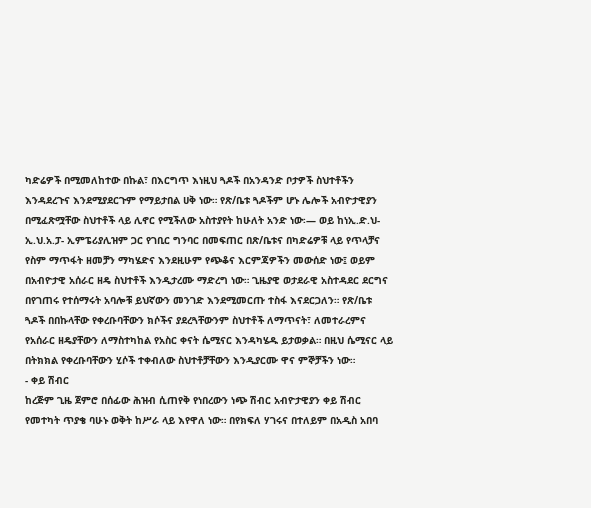ካድሬዎች በሚመለከተው በኩል፣ በእርግጥ እነዚህ ጓዶች በአንዳንድ ቦታዎች ስህተቶችን እንዳደረጉና እንደሚያደርጉም የማይታበል ሀቅ ነው። የጽ/ቤቱ ጓዶችም ሆኑ ሌሎች አብዮታዊያን በሚፈጽሟቸው ስህተቶች ላይ ሊኖር የሚችለው አስተያየት ከሁለት አንድ ነው፡— ወይ ከነኢ.ድ.ህ- ኢ.ህ.አ.ፓ- ኢምፔሪያሊዝም ጋር የገቢር ግንባር በመፍጠር በጽ/ቤቱና በካድሬዎቹ ላይ የጥላቻና የስም ማጥፋት ዘመቻን ማካሄድና እንደዚሁም የጭቆና እርምጃዎችን መውሰድ ነው፤ ወይም በአብዮታዊ አሰራር ዘዴ ስህተቶች እንዲታረሙ ማድረግ ነው። ጊዜያዊ ወታደራዊ አስተዳደር ደርግና በየገጠሩ የተሰማሩት አባሎቹ ይህኛውን መንገድ እንደሚመርጡ ተስፋ እናደርጋለን። የጽ/ቤቱ ጓዶች በበኩላቸው የቀረቡባቸውን ክሶችና ያደረጓቸውንም ስህተቶች ለማጥናት፣ ለመተራረምና የአሰራር ዘዴያቸውን ለማስተካከል የአስር ቀናት ሴሚናር እንዳካሄዱ ይታወቃል። በዚህ ሴሚናር ላይ በትክክል የቀረቡባቸውን ሂሶች ተቀብለው ስህተቶቻቸውን እንዲያርሙ ዋና ምኞቻችን ነው።
- ቀይ ሽብር
ከረጅም ጊዜ ጀምሮ በሰፊው ሕዝብ ሲጠየቅ የነበረውን ነጭ ሽብር አብዮታዊያን ቀይ ሽብር የመተካት ጥያቄ ባሁኑ ወቅት ከሥራ ላይ እየዋለ ነው። በየክፍለ ሃገሩና በተለይም በአዲስ አበባ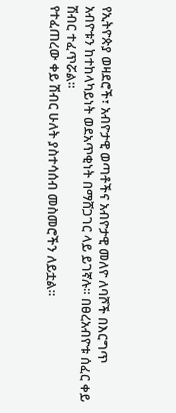የኢትዮጵያ ወዛደሮች፣ አብዮታዊ ወጣቶችና አብዮታዊ መለዮ ለባሾች በእርግጥ አብዮቱን ከተከላካይነት ወደአጥቂነት በማሸጋገር ላይ ይገኛሉ። በፀረአብዮቱ ሰፈር ቀይ ሽብር ተፈጥሯል።
የተፈጠረው ቀይ ሽብር ሁለት ያስተሳሰብ መስመሮችን ለይቷል።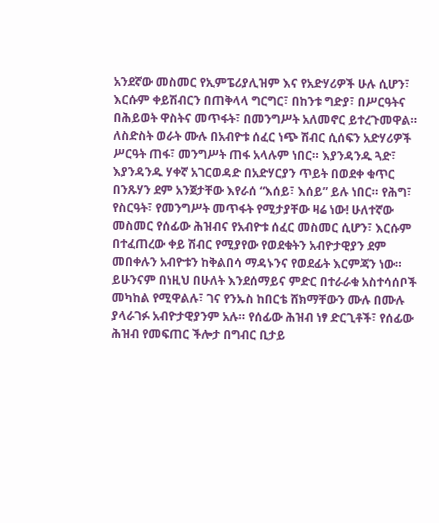አንደኛው መስመር የኢምፔሪያሊዝም እና የአድሃሪዎች ሁሉ ሲሆን፣ እርሱም ቀይሽብርን በጠቅላላ ግርግር፣ በከንቱ ግድያ፣ በሥርዓትና በሕይወት ዋስትና መጥፋት፣ በመንግሥት አለመኖር ይተረጉመዋል። ለስድስት ወራት ሙሉ በአብዮቱ ሰፈር ነጭ ሽብር ሲሰፍን አድሃሪዎች ሥርዓት ጠፋ፣ መንግሥት ጠፋ አላሉም ነበር። እያንዳንዱ ጓድ፣ እያንዳንዱ ሃቀኛ አገርወዳድ በአድሃርያን ጥይት በወደቀ ቁጥር በንጹሃን ደም አንጀታቸው እየራሰ “እሰይ፣ እሰይ” ይሉ ነበር። የሕግ፣ የስርዓት፣ የመንግሥት መጥፋት የሚታያቸው ዛሬ ነው! ሁለተኛው መስመር የሰፊው ሕዝብና የአብዮቱ ሰፈር መስመር ሲሆን፣ እርሱም በተፈጠረው ቀይ ሽብር የሚያየው የወደቁትን አብዮታዊያን ደም መበቀሉን አብዮቱን ከቅልበሳ ማዳኑንና የወደፊት እርምጃን ነው።
ይሁንናም በነዚህ በሁለት እንደሰማይና ምድር በተራራቁ አስተሳሰቦች መካከል የሚዋልሉ፣ ገና የንኡስ ከበርቴ ሸክማቸውን ሙሉ በሙሉ ያላራገፉ አብዮታዊያንም አሉ። የሰፊው ሕዝብ ነፃ ድርጊቶች፣ የሰፊው ሕዝብ የመፍጠር ችሎታ በግብር ቢታይ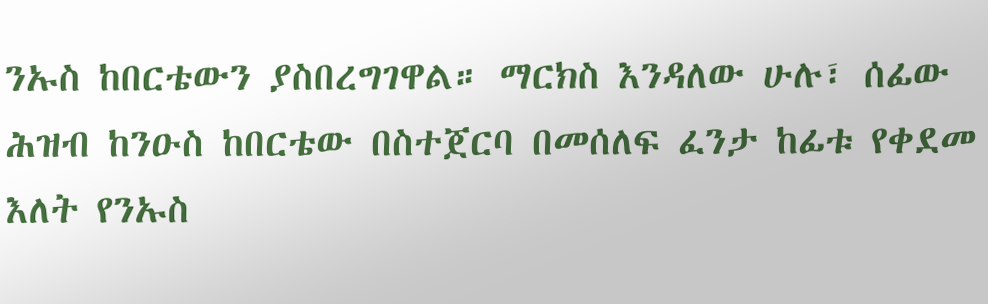ንኡስ ከበርቴውን ያስበረግገዋል። ማርክስ እንዳለው ሁሉ፣ ሰፊው ሕዝብ ከንዑስ ከበርቴው በስተጀርባ በመሰለፍ ፈንታ ከፊቱ የቀደመ እለት የንኡስ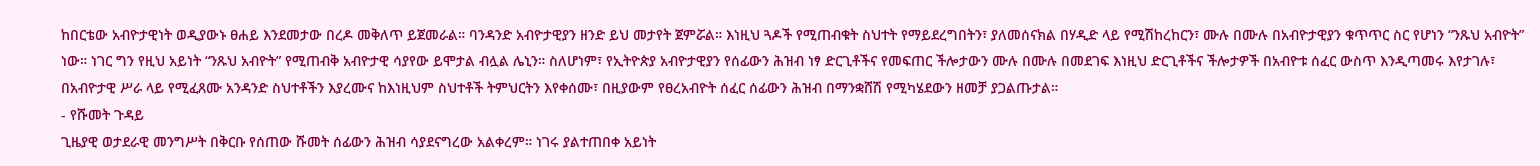ከበርቴው አብዮታዊነት ወዲያውኑ ፀሐይ እንደመታው በረዶ መቅለጥ ይጀመራል። ባንዳንድ አብዮታዊያን ዘንድ ይህ መታየት ጀምሯል። እነዚህ ጓዶች የሚጠብቁት ስህተት የማይደረግበትን፣ ያለመሰናክል በሃዲድ ላይ የሚሽከረከርን፣ ሙሉ በሙሉ በአብዮታዊያን ቁጥጥር ስር የሆነን “ንጹህ አብዮት” ነው። ነገር ግን የዚህ አይነት “ንጹህ አብዮት” የሚጠብቅ አብዮታዊ ሳያየው ይሞታል ብሏል ሌኒን። ስለሆነም፣ የኢትዮጵያ አብዮታዊያን የሰፊውን ሕዝብ ነፃ ድርጊቶችና የመፍጠር ችሎታውን ሙሉ በሙሉ በመደገፍ እነዚህ ድርጊቶችና ችሎታዎች በአብዮቱ ሰፈር ውስጥ እንዲጣመሩ እየታገሉ፣ በአብዮታዊ ሥራ ላይ የሚፈጸሙ አንዳንድ ስህተቶችን እያረሙና ከእነዚህም ስህተቶች ትምህርትን እየቀሰሙ፣ በዚያውም የፀረአብዮት ሰፈር ሰፊውን ሕዝብ በማንቋሸሽ የሚካሄደውን ዘመቻ ያጋልጡታል።
- የሹመት ጉዳይ
ጊዜያዊ ወታደራዊ መንግሥት በቅርቡ የሰጠው ሹመት ሰፊውን ሕዝብ ሳያደናግረው አልቀረም። ነገሩ ያልተጠበቀ አይነት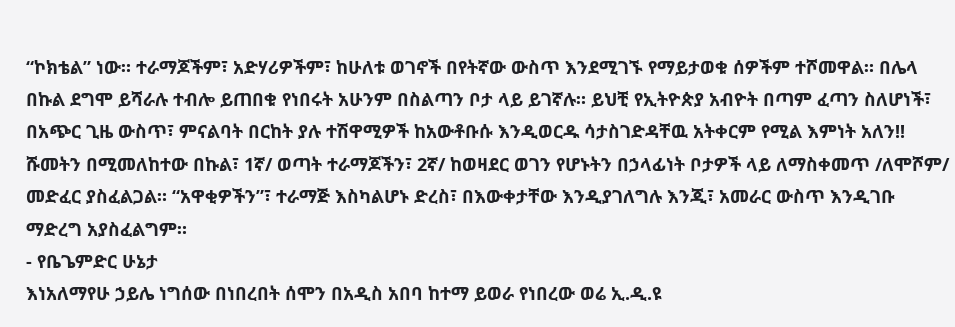“ኮክቴል” ነው። ተራማጆችም፣ አድሃሪዎችም፣ ከሁለቱ ወገኖች በየትኛው ውስጥ እንደሚገኙ የማይታወቁ ሰዎችም ተሾመዋል። በሌላ በኩል ደግሞ ይሻራሉ ተብሎ ይጠበቁ የነበሩት አሁንም በስልጣን ቦታ ላይ ይገኛሉ። ይህቺ የኢትዮጵያ አብዮት በጣም ፈጣን ስለሆነች፣ በአጭር ጊዜ ውስጥ፣ ምናልባት በርከት ያሉ ተሽዋሚዎች ከአውቶቡሱ እንዲወርዱ ሳታስገድዳቸዉ አትቀርም የሚል እምነት አለን!!
ሹመትን በሚመለከተው በኩል፣ 1ኛ/ ወጣት ተራማጆችን፣ 2ኛ/ ከወዛደር ወገን የሆኑትን በኃላፊነት ቦታዎች ላይ ለማስቀመጥ /ለሞሾም/ መድፈር ያስፈልጋል። “አዋቂዎችን”፣ ተራማጅ እስካልሆኑ ድረስ፣ በእውቀታቸው እንዲያገለግሉ እንጂ፣ አመራር ውስጥ እንዲገቡ ማድረግ አያስፈልግም።
- የቤጌምድር ሁኔታ
እነአለማየሁ ኃይሌ ነግሰው በነበረበት ሰሞን በአዲስ አበባ ከተማ ይወራ የነበረው ወሬ ኢ.ዲ.ዩ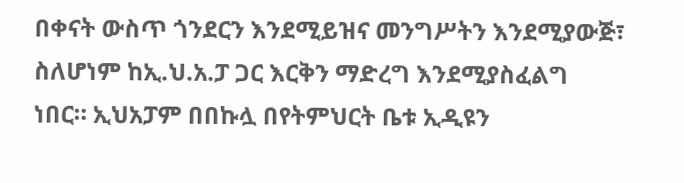በቀናት ውስጥ ጎንደርን እንደሚይዝና መንግሥትን እንደሚያውጅ፣ ስለሆነም ከኢ.ህ.አ.ፓ ጋር እርቅን ማድረግ እንደሚያስፈልግ ነበር። ኢህአፓም በበኩሏ በየትምህርት ቤቱ ኢዲዩን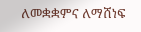ለመቋቋምና ለማሸነፍ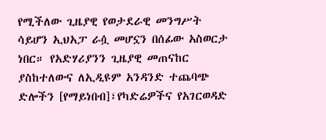የሚችለው ጊዜያዊ የወታደራዊ መንግሥት ሳይሆን ኢህአፓ ራሷ መሆኗን በሰፊው አስወርታ ነበር። የአድሃሪያንን ጊዜያዊ መጠናከር ያስከተለውና ለኢዲዩም አንዳንድ ተጨባጭ ድሎችን [የማይነበብ]፣የካድሬዎችና የአገርወዳድ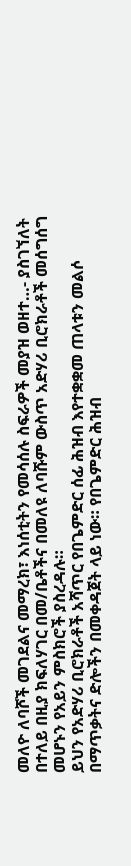መለዮ ለባሾች መገደልና መማረክ፣ እነሰቲትን የመሳሰሉ ስፍራዎች መያዝ ወዘተ…- ያስገኘለት በተለይ በዚያ ክፍለሃገር በመ/ቤቶችና በመለዩ ለባሹም ውስጥ አድሃሪ ቢሮክራቶች መሰግሰግ መሆኑን የአይን ምስክሮች ያስረዳሉ።
ይህን የአድሃሪ ቢሮክራቶች አሻጥር የበጌምድር ሰፊ ሕዝብ እየተቋቋመ ጠላቱን መልሶ በማጥቃትና ድሎችን በመቀዳጀት ላይ ነው። የበጌምድር ሕዝብ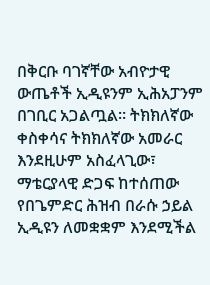በቅርቡ ባገኛቸው አብዮታዊ ውጤቶች ኢዲዩንም ኢሕአፓንም በገቢር አጋልጧል። ትክክለኛው ቀስቀሳና ትክክለኛው አመራር እንደዚሁም አስፈላጊው፣ ማቴርያላዊ ድጋፍ ከተሰጠው የበጌምድር ሕዝብ በራሱ ኃይል ኢዲዩን ለመቋቋም እንደሚችል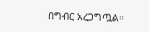በግብር አረጋግጧል።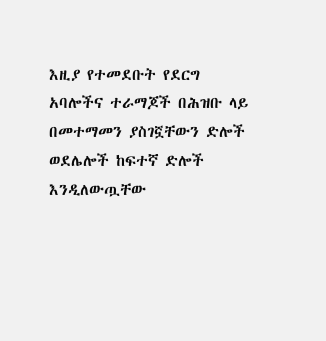እዚያ የተመደቡት የደርግ አባሎችና ተራማጆች በሕዝቡ ላይ በመተማመን ያስገኟቸውን ድሎች ወደሌሎች ከፍተኛ ድሎች እንዲለውጧቸው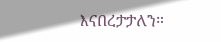እናበረታታለን።